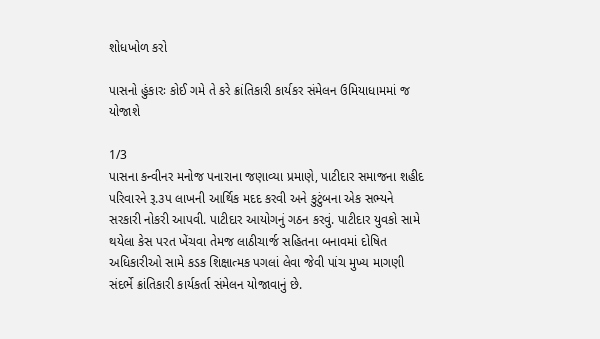શોધખોળ કરો

પાસનો હુંકારઃ કોઈ ગમે તે કરે ક્રાંતિકારી કાર્યકર સંમેલન ઉમિયાધામમાં જ યોજાશે

1/3
પાસના કન્વીનર મનોજ પનારાના જણાવ્યા પ્રમાણે, પાટીદાર સમાજના શહીદ પરિવારને રૂ.૩પ લાખની આર્થિક મદદ કરવી અને કુટુંબના એક સભ્યને સરકારી નોકરી આપવી. પાટીદાર આયોગનું ગઠન કરવું. પાટીદાર યુવકો સામે થયેલા કેસ પરત ખેંચવા તેમજ લાઠીચાર્જ સહિતના બનાવમાં દોષિત અધિકારીઓ સામે કડક શિક્ષાત્મક પગલાં લેવા જેવી પાંચ મુખ્ય માગણી સંદર્ભે ક્રાંતિકારી કાર્યકર્તા સંમેલન યોજાવાનું છે.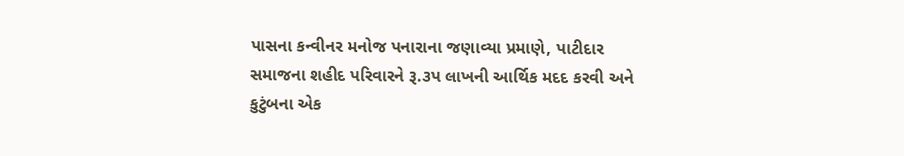પાસના કન્વીનર મનોજ પનારાના જણાવ્યા પ્રમાણે, પાટીદાર સમાજના શહીદ પરિવારને રૂ.૩પ લાખની આર્થિક મદદ કરવી અને કુટુંબના એક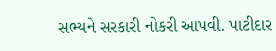સભ્યને સરકારી નોકરી આપવી. પાટીદાર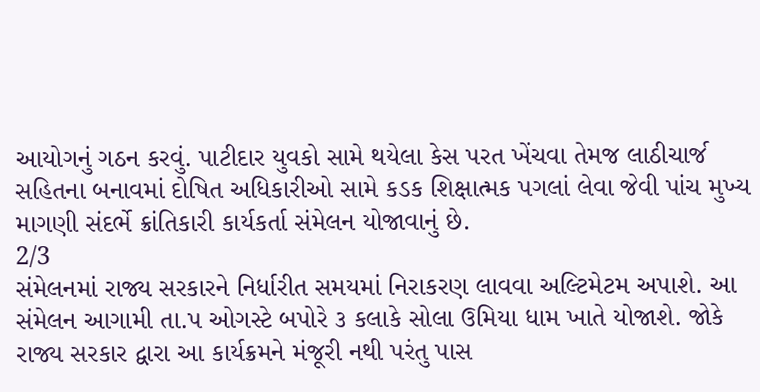આયોગનું ગઠન કરવું. પાટીદાર યુવકો સામે થયેલા કેસ પરત ખેંચવા તેમજ લાઠીચાર્જ સહિતના બનાવમાં દોષિત અધિકારીઓ સામે કડક શિક્ષાત્મક પગલાં લેવા જેવી પાંચ મુખ્ય માગણી સંદર્ભે ક્રાંતિકારી કાર્યકર્તા સંમેલન યોજાવાનું છે.
2/3
સંમેલનમાં રાજ્ય સરકારને નિર્ધારીત સમયમાં નિરાકરણ લાવવા અલ્ટિમેટમ અપાશે. આ સંમેલન આગામી તા.પ ઓગસ્ટે બપોરે ૩ કલાકે સોલા ઉમિયા ધામ ખાતે યોજાશે. જોકે રાજ્ય સરકાર દ્વારા આ કાર્યક્રમને મંજૂરી નથી પરંતુ પાસ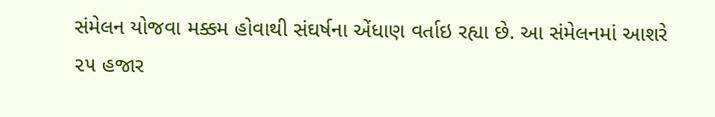સંમેલન યોજવા મક્કમ હોવાથી સંઘર્ષના એંધાણ વર્તાઇ રહ્યા છે. આ સંમેલનમાં આશરે ૨૫ હજાર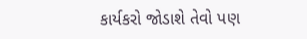કાર્યકરો જોડાશે તેવો પણ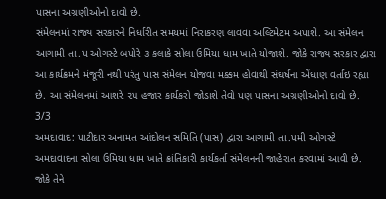પાસના અગ્રણીઓનો દાવો છે.
સંમેલનમાં રાજ્ય સરકારને નિર્ધારીત સમયમાં નિરાકરણ લાવવા અલ્ટિમેટમ અપાશે. આ સંમેલન આગામી તા.પ ઓગસ્ટે બપોરે ૩ કલાકે સોલા ઉમિયા ધામ ખાતે યોજાશે. જોકે રાજ્ય સરકાર દ્વારા આ કાર્યક્રમને મંજૂરી નથી પરંતુ પાસ સંમેલન યોજવા મક્કમ હોવાથી સંઘર્ષના એંધાણ વર્તાઇ રહ્યા છે. આ સંમેલનમાં આશરે ૨૫ હજાર કાર્યકરો જોડાશે તેવો પણ પાસના અગ્રણીઓનો દાવો છે.
3/3
અમદાવાદ: પાટીદાર અનામત આંદોલન સમિતિ (પાસ) દ્વારા આગામી તા.પમી ઓગસ્ટે અમદાવાદના સોલા ઉમિયા ધામ ખાતે ક્રાંતિકારી કાર્યકર્તા સંમેલનની જાહેરાત કરવામાં આવી છે. જોકે તેને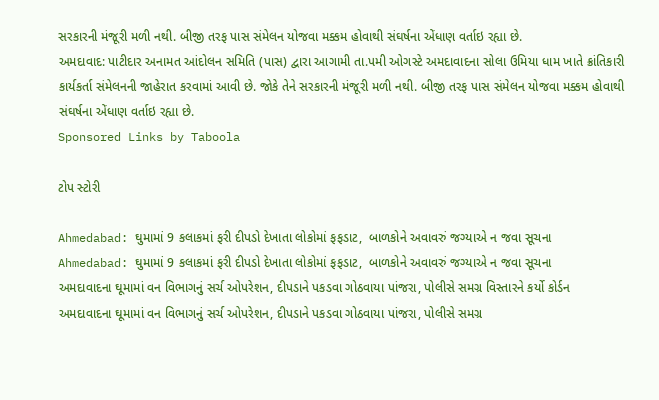સરકારની મંજૂરી મળી નથી. બીજી તરફ પાસ સંમેલન યોજવા મક્કમ હોવાથી સંઘર્ષના એંધાણ વર્તાઇ રહ્યા છે.
અમદાવાદ: પાટીદાર અનામત આંદોલન સમિતિ (પાસ) દ્વારા આગામી તા.પમી ઓગસ્ટે અમદાવાદના સોલા ઉમિયા ધામ ખાતે ક્રાંતિકારી કાર્યકર્તા સંમેલનની જાહેરાત કરવામાં આવી છે. જોકે તેને સરકારની મંજૂરી મળી નથી. બીજી તરફ પાસ સંમેલન યોજવા મક્કમ હોવાથી સંઘર્ષના એંધાણ વર્તાઇ રહ્યા છે.
Sponsored Links by Taboola

ટોપ સ્ટોરી

Ahmedabad: ઘુમામાં 9 કલાકમાં ફરી દીપડો દેખાતા લોકોમાં ફફડાટ,  બાળકોને અવાવરું જગ્યાએ ન જવા સૂચના
Ahmedabad: ઘુમામાં 9 કલાકમાં ફરી દીપડો દેખાતા લોકોમાં ફફડાટ,  બાળકોને અવાવરું જગ્યાએ ન જવા સૂચના
અમદાવાદના ઘૂમામાં વન વિભાગનું સર્ચ ઓપરેશન, દીપડાને પકડવા ગોઠવાયા પાંજરા, પોલીસે સમગ્ર વિસ્તારને કર્યો કોર્ડન
અમદાવાદના ઘૂમામાં વન વિભાગનું સર્ચ ઓપરેશન, દીપડાને પકડવા ગોઠવાયા પાંજરા, પોલીસે સમગ્ર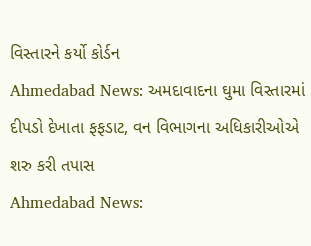વિસ્તારને કર્યો કોર્ડન
Ahmedabad News: અમદાવાદના ઘુમા વિસ્તારમાં દીપડો દેખાતા ફફડાટ, વન વિભાગના અધિકારીઓએ શરુ કરી તપાસ
Ahmedabad News: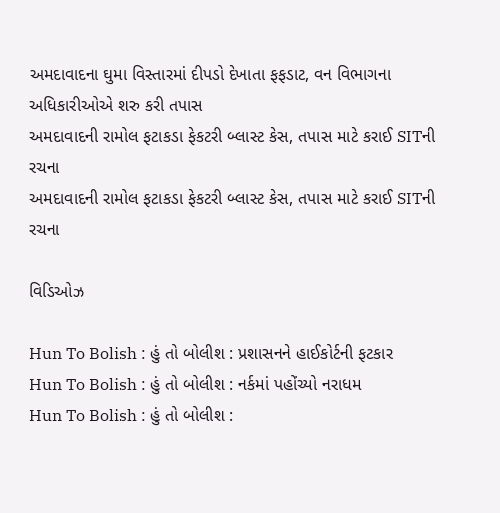અમદાવાદના ઘુમા વિસ્તારમાં દીપડો દેખાતા ફફડાટ, વન વિભાગના અધિકારીઓએ શરુ કરી તપાસ
અમદાવાદની રામોલ ફટાકડા ફેકટરી બ્લાસ્ટ કેસ, તપાસ માટે કરાઈ SITની રચના
અમદાવાદની રામોલ ફટાકડા ફેકટરી બ્લાસ્ટ કેસ, તપાસ માટે કરાઈ SITની રચના

વિડિઓઝ

Hun To Bolish : હું તો બોલીશ : પ્રશાસનને હાઈકોર્ટની ફટકાર
Hun To Bolish : હું તો બોલીશ : નર્કમાં પહોંચ્યો નરાધમ
Hun To Bolish : હું તો બોલીશ :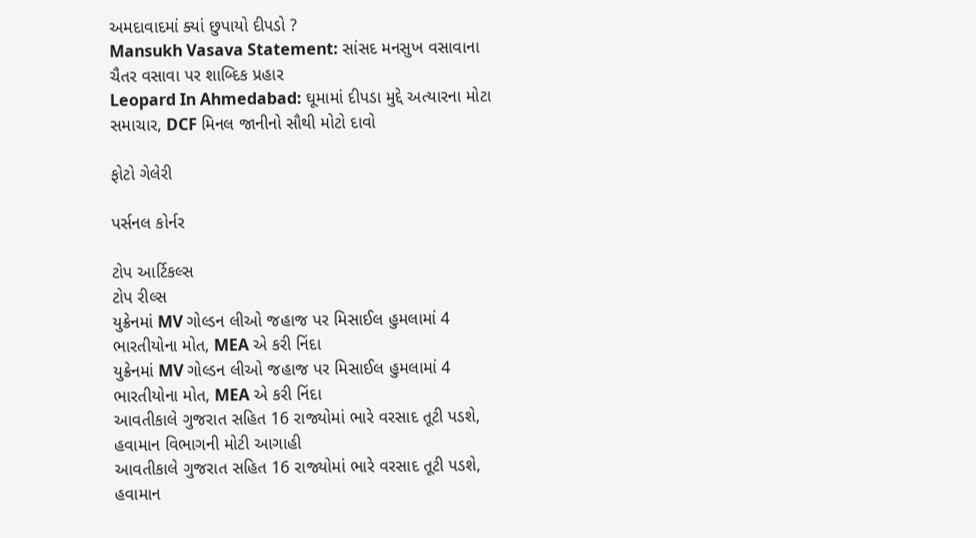અમદાવાદમાં ક્યાં છુપાયો દીપડો ?
Mansukh Vasava Statement: સાંસદ મનસુખ વસાવાના ચૈતર વસાવા પર શાબ્દિક પ્રહાર
Leopard In Ahmedabad: ઘૂમામાં દીપડા મુદ્દે અત્યારના મોટા સમાચાર, DCF મિનલ જાનીનો સૌથી મોટો દાવો

ફોટો ગેલેરી

પર્સનલ કોર્નર

ટોપ આર્ટિકલ્સ
ટોપ રીલ્સ
યુક્રેનમાં MV ગોલ્ડન લીઓ જહાજ પર મિસાઈલ હુમલામાં 4 ભારતીયોના મોત, MEA એ કરી નિંદા
યુક્રેનમાં MV ગોલ્ડન લીઓ જહાજ પર મિસાઈલ હુમલામાં 4 ભારતીયોના મોત, MEA એ કરી નિંદા
આવતીકાલે ગુજરાત સહિત 16 રાજ્યોમાં ભારે વરસાદ તૂટી પડશે, હવામાન વિભાગની મોટી આગાહી
આવતીકાલે ગુજરાત સહિત 16 રાજ્યોમાં ભારે વરસાદ તૂટી પડશે, હવામાન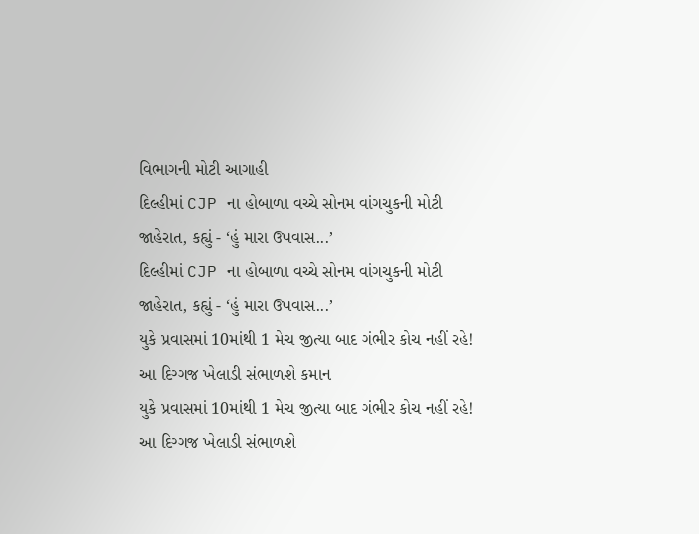વિભાગની મોટી આગાહી
દિલ્હીમાં CJP ના હોબાળા વચ્ચે સોનમ વાંગચુકની મોટી જાહેરાત, કહ્યું - ‘હું મારા ઉપવાસ...’
દિલ્હીમાં CJP ના હોબાળા વચ્ચે સોનમ વાંગચુકની મોટી જાહેરાત, કહ્યું - ‘હું મારા ઉપવાસ...’
યુકે પ્રવાસમાં 10માંથી 1 મેચ જીત્યા બાદ ગંભીર કોચ નહીં રહે! આ દિગ્ગજ ખેલાડી સંભાળશે કમાન
યુકે પ્રવાસમાં 10માંથી 1 મેચ જીત્યા બાદ ગંભીર કોચ નહીં રહે! આ દિગ્ગજ ખેલાડી સંભાળશે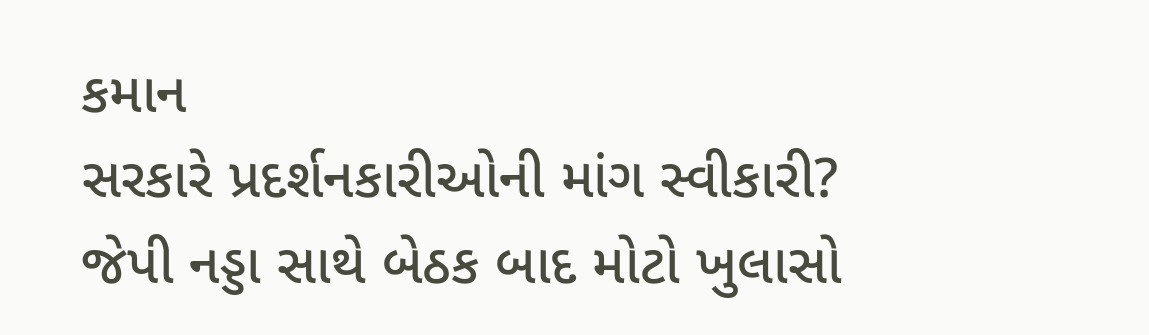કમાન
સરકારે પ્રદર્શનકારીઓની માંગ સ્વીકારી? જેપી નડ્ડા સાથે બેઠક બાદ મોટો ખુલાસો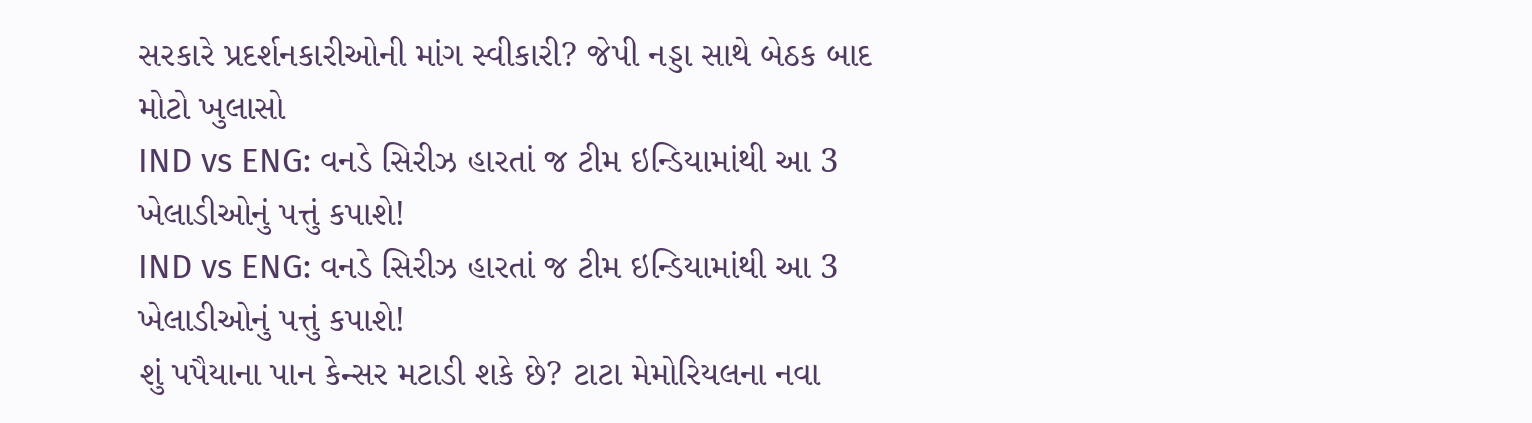સરકારે પ્રદર્શનકારીઓની માંગ સ્વીકારી? જેપી નડ્ડા સાથે બેઠક બાદ મોટો ખુલાસો
IND vs ENG: વનડે સિરીઝ હારતાં જ ટીમ ઇન્ડિયામાંથી આ 3 ખેલાડીઓનું પત્તું કપાશે!
IND vs ENG: વનડે સિરીઝ હારતાં જ ટીમ ઇન્ડિયામાંથી આ 3 ખેલાડીઓનું પત્તું કપાશે!
શું પપૈયાના પાન કેન્સર મટાડી શકે છે? ટાટા મેમોરિયલના નવા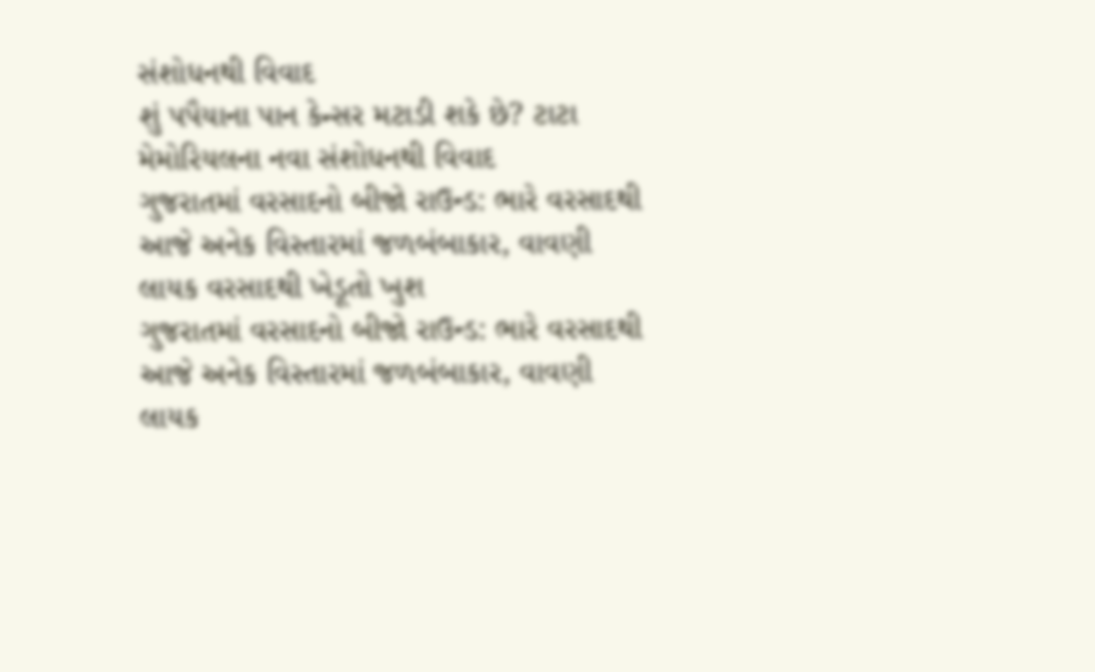સંશોધનથી વિવાદ
શું પપૈયાના પાન કેન્સર મટાડી શકે છે? ટાટા મેમોરિયલના નવા સંશોધનથી વિવાદ
ગુજરાતમાં વરસાદનો બીજો રાઉન્ડ: ભારે વરસાદથી આજે અનેક વિસ્તારમાં જળબંબાકાર, વાવણી લાયક વરસાદથી ખેડૂતો ખુશ
ગુજરાતમાં વરસાદનો બીજો રાઉન્ડ: ભારે વરસાદથી આજે અનેક વિસ્તારમાં જળબંબાકાર, વાવણી લાયક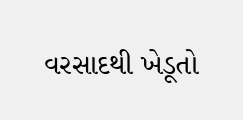વરસાદથી ખેડૂતો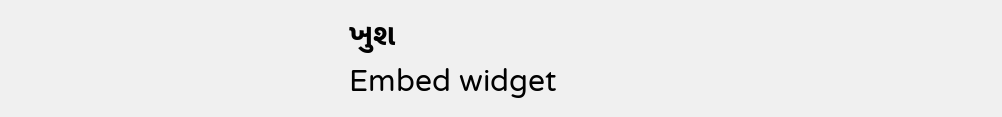ખુશ
Embed widget